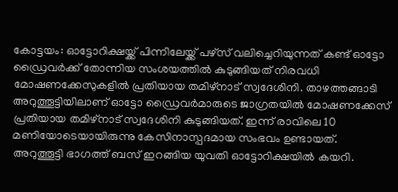കോട്ടയം: ഓട്ടോറിക്ഷയ്ക്ക് പിന്നിലേയ്ക്ക് പഴ്സ് വലിച്ചെറിയുന്നത് കണ്ട് ഓട്ടോ ഡ്രൈവർക്ക് തോന്നിയ സംശയത്തിൽ കുടുങ്ങിയത് നിരവധി മോഷണക്കേസുകളിൽ പ്രതിയായ തമിഴ്നാട് സ്വദേശിനി. താഴത്തങ്ങാടി അറുത്തൂട്ടിയിലാണ് ഓട്ടോ ഡ്രൈവർമാരുടെ ജാഗ്രതയിൽ മോഷണക്കേസ് പ്രതിയായ തമിഴ്നാട് സ്വദേശിനി കുടുങ്ങിയത്. ഇന്ന് രാവിലെ 10 മണിയോടെയായിരുന്നു കേസിനാസ്പദമായ സംഭവം ഉണ്ടായത്.
അറുത്തൂട്ടി ഭാഗത്ത് ബസ് ഇറങ്ങിയ യുവതി ഓട്ടോറിക്ഷയിൽ കയറി.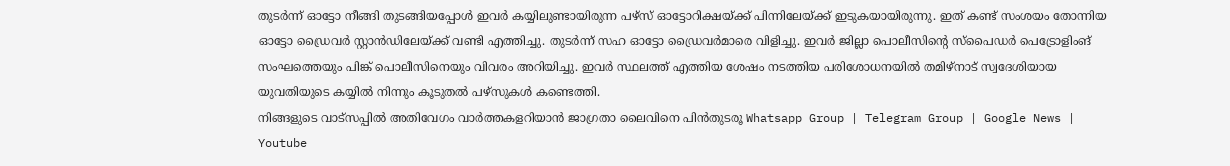തുടർന്ന് ഓട്ടോ നീങ്ങി തുടങ്ങിയപ്പോൾ ഇവർ കയ്യിലുണ്ടായിരുന്ന പഴ്സ് ഓട്ടോറിക്ഷയ്ക്ക് പിന്നിലേയ്ക്ക് ഇടുകയായിരുന്നു. ഇത് കണ്ട് സംശയം തോന്നിയ ഓട്ടോ ഡ്രൈവർ സ്റ്റാൻഡിലേയ്ക്ക് വണ്ടി എത്തിച്ചു. തുടർന്ന് സഹ ഓട്ടോ ഡ്രൈവർമാരെ വിളിച്ചു. ഇവർ ജില്ലാ പൊലീസിന്റെ സ്പൈഡർ പെട്രോളിംങ് സംഘത്തെയും പിങ്ക് പൊലീസിനെയും വിവരം അറിയിച്ചു. ഇവർ സ്ഥലത്ത് എത്തിയ ശേഷം നടത്തിയ പരിശോധനയിൽ തമിഴ്നാട് സ്വദേശിയായ യുവതിയുടെ കയ്യിൽ നിന്നും കൂടുതൽ പഴ്സുകൾ കണ്ടെത്തി.
നിങ്ങളുടെ വാട്സപ്പിൽ അതിവേഗം വാർത്തകളറിയാൻ ജാഗ്രതാ ലൈവിനെ പിൻതുടരൂ Whatsapp Group | Telegram Group | Google News | Youtube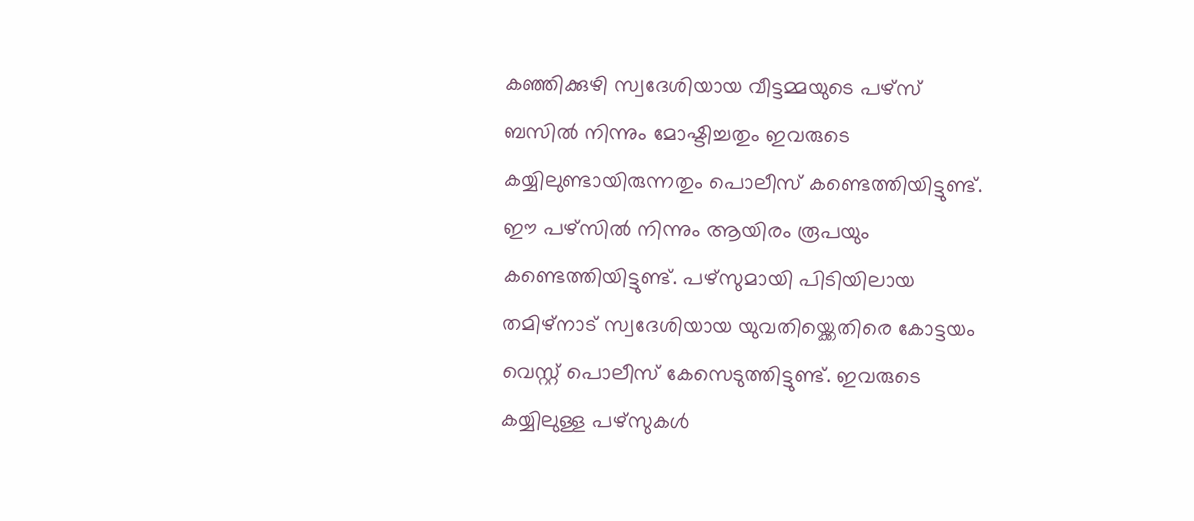കഞ്ഞിക്കുഴി സ്വദേശിയായ വീട്ടമ്മയുടെ പഴ്സ് ബസിൽ നിന്നും മോഷ്ടിച്ചതും ഇവരുടെ കയ്യിലുണ്ടായിരുന്നതും പൊലീസ് കണ്ടെത്തിയിട്ടുണ്ട്. ഈ പഴ്സിൽ നിന്നും ആയിരം രൂപയും കണ്ടെത്തിയിട്ടുണ്ട്. പഴ്സുമായി പിടിയിലായ തമിഴ്നാട് സ്വദേശിയായ യുവതിയ്ക്കെതിരെ കോട്ടയം വെസ്റ്റ് പൊലീസ് കേസെടുത്തിട്ടുണ്ട്. ഇവരുടെ കയ്യിലുള്ള പഴ്സുകൾ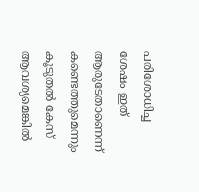പരിശോധിച്ച ശേഷം ഇത് ആരുടേതാണെന്ന് കണ്ടെത്തുമെന്നും കൂടുതൽ കേസ് ആവശ്യമെങ്കിൽ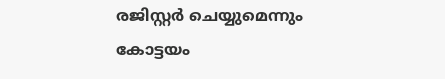രജിസ്റ്റർ ചെയ്യുമെന്നും കോട്ടയം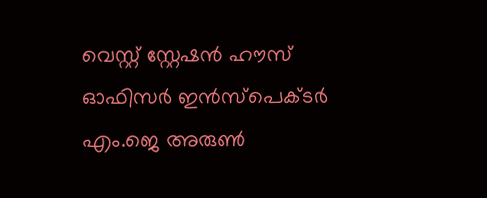വെസ്റ്റ് സ്റ്റേഷൻ ഹൗസ് ഓഫിസർ ഇൻസ്പെക്ടർ എം.ജെ അരുൺ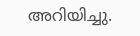അറിയിച്ചു.